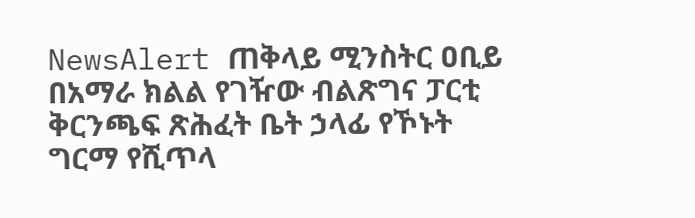NewsAlert ጠቅላይ ሚንስትር ዐቢይ በአማራ ክልል የገዥው ብልጽግና ፓርቲ ቅርንጫፍ ጽሕፈት ቤት ኃላፊ የኾኑት ግርማ የሺጥላ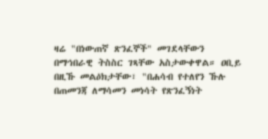ዛሬ "በነውጠኛ ጽንፈኞች" መገደላቸውን በማኅበራዊ ትስስር ገጻቸው አስታውቀዋል። ዐቢይ በዚኹ መልዕክታቸው፣ "በሐሳብ የተለየን ኹሉ በጠመንጃ ለማሳመን መነሳት የጽንፈኝነት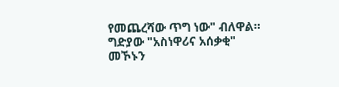የመጨረሻው ጥግ ነው" ብለዋል። ግድያው "አስነዋሪና አሰቃቂ" መኾኑን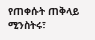የጠቀሱት ጠቅላይ ሚንስትሩ፣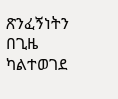ጽንፈኝነትን በጊዜ ካልተወገደ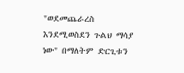"ወደመጨራረስ እንደሚወስደን ጉልህ ማሳያ ነው" በማለትም ድርጊቱን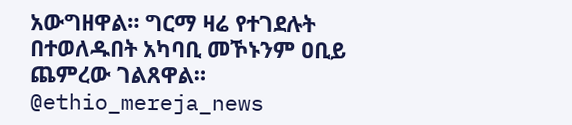አውግዘዋል። ግርማ ዛሬ የተገደሉት በተወለዱበት አካባቢ መኾኑንም ዐቢይ ጨምረው ገልጸዋል። @ethio_mereja_news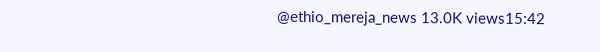@ethio_mereja_news 13.0K views15:42